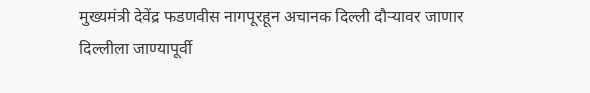मुख्यमंत्री देवेंद्र फडणवीस नागपूरहून अचानक दिल्ली दौऱ्यावर जाणार
दिल्लीला जाण्यापूर्वी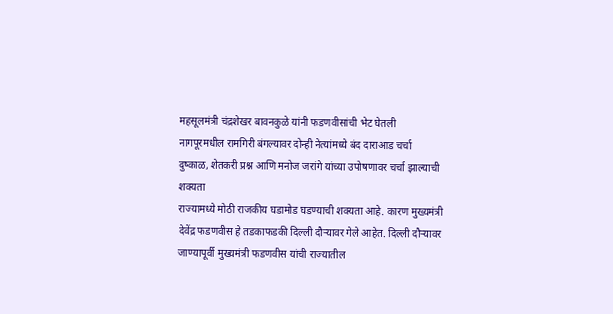महसूलमंत्री चंद्रशेखर बावनकुळे यांनी फडणवीसांची भेट घेतली
नागपूरमधील रामगिरी बंगल्यावर दोन्ही नेत्यांमध्ये बंद दाराआड चर्चा
दुष्काळ, शेतकरी प्रश्न आणि मनोज जरांगे यांच्या उपोषणावर चर्चा झाल्याची शक्यता
राज्यामध्ये मोठी राजकीय घडामोड घडण्याची शक्यता आहे. कारण मुख्यमंत्री देवेंद्र फडणवीस हे तडकाफडकी दिल्ली दौऱ्यावर गेले आहेत. दिल्ली दौऱ्यावर जाण्यापूर्वी मुख्यमंत्री फडणवीस यांची राज्यातील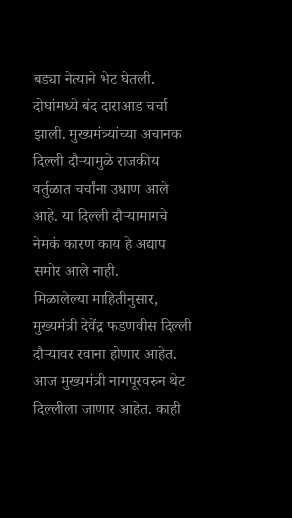बड्या नेत्याने भेट घेतली. दोघांमध्ये बंद दाराआड चर्चा झाली. मुख्यमंत्र्यांच्या अचानक दिल्ली दौऱ्यामुळे राजकीय वर्तुळात चर्चांना उधाण आले आहे. या दिल्ली दौऱ्यामागचे नेमकं कारण काय हे अद्याप समोर आले नाही.
मिळालेल्या माहितीनुसार, मुख्यमंत्री देवेंद्र फडणवीस दिल्ली दौऱ्यावर रवाना होणार आहेत. आज मुख्यमंत्री नागपूरवरुन थेट दिल्लीला जाणार आहेत. काही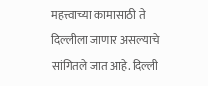महत्त्वाच्या कामासाठी ते दिल्लीला जाणार असल्याचे सांगितले जात आहे. दिल्ली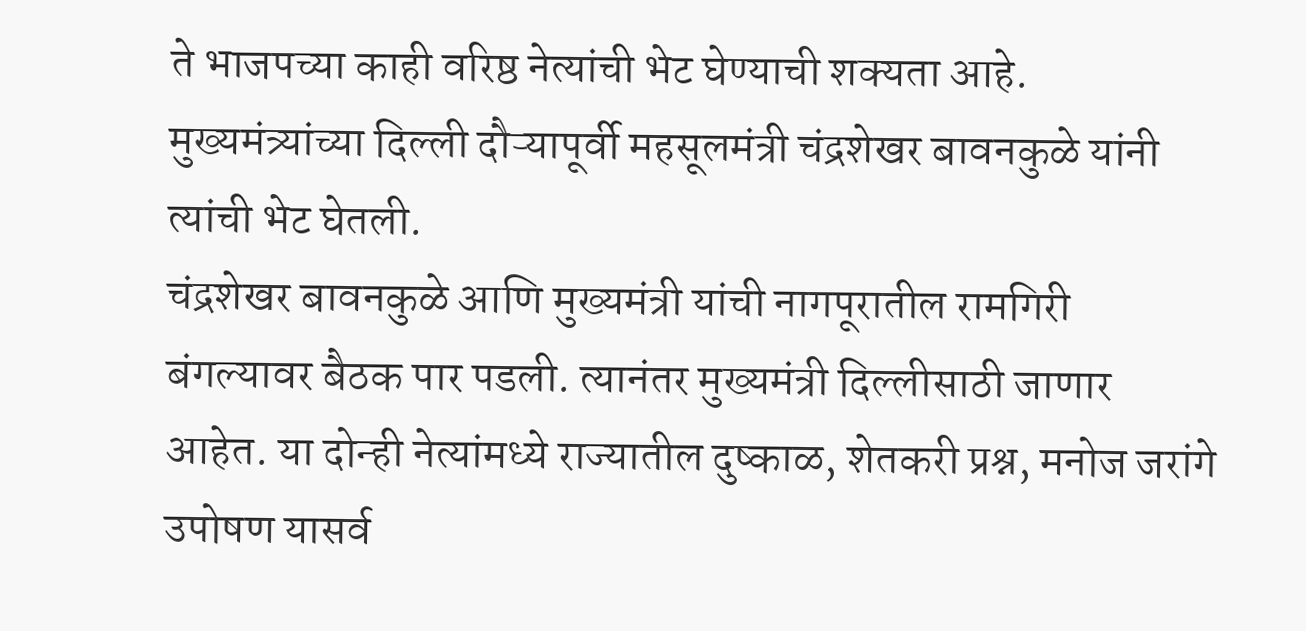ते भाजपच्या काही वरिष्ठ नेत्यांची भेट घेण्याची शक्यता आहे. मुख्यमंत्र्यांच्या दिल्ली दौऱ्यापूर्वी महसूलमंत्री चंद्रशेखर बावनकुळे यांनी त्यांची भेट घेतली.
चंद्रशेखर बावनकुळे आणि मुख्यमंत्री यांची नागपूरातील रामगिरी बंगल्यावर बैठक पार पडली. त्यानंतर मुख्यमंत्री दिल्लीसाठी जाणार आहेत. या दोन्ही नेत्यांमध्ये राज्यातील दुष्काळ, शेतकरी प्रश्न, मनोज जरांगे उपोषण यासर्व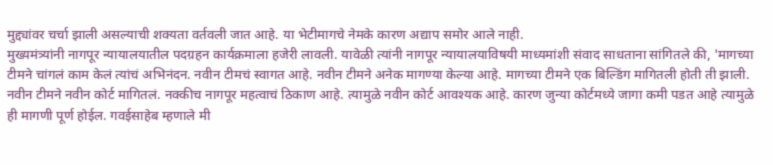मुद्द्यांवर चर्चा झाली असल्याची शक्यता वर्तवली जात आहे. या भेटीमागचे नेमके कारण अद्याप समोर आले नाही.
मुख्यमंत्र्यांनी नागपूर न्यायालयातील पदग्रहन कार्यक्रमाला हजेरी लावली. यावेळी त्यांनी नागपूर न्यायालयाविषयी माध्यमांशी संवाद साधताना सांगितले की, 'मागच्या टीमने चांगलं काम केलं त्यांचं अभिनंदन. नवीन टीमचं स्वागत आहे. नवीन टीमने अनेक मागण्या केल्या आहे. मागच्या टीमने एक बिल्डिंग मागितली होती ती झाली. नवीन टीमने नवीन कोर्ट मागितलं. नक्कीच नागपूर महत्वाचं ठिकाण आहे. त्यामुळे नवीन कोर्ट आवश्यक आहे. कारण जुन्या कोर्टमध्ये जागा कमी पडत आहे त्यामुळे ही मागणी पूर्ण होईल. गवईसाहेब म्हणाले मी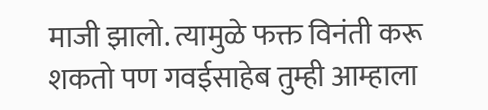माजी झालो. त्यामुळे फक्त विनंती करू शकतो पण गवईसाहेब तुम्ही आम्हाला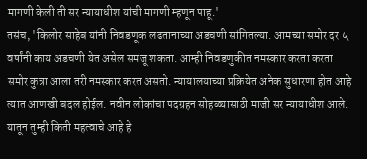मागणी केली ती सर न्यायाधीश यांची मागणी म्हणून पाहू.'
तसंच, 'किलोर साहेब यांनी निवडणूक लढतानाच्या अडचणी सांगितल्या. आमच्या समोर दर ५ वर्षांनी काय अडचणी येत असेल समजू शकता. आम्ही निवडणुकीत नमस्कार करता करता समोर कुत्रा आला तरी नमस्कार करत असतो. न्यायालयाच्या प्रक्रियेत अनेक सुधारणा होत आहे त्यात आणखी बदल होईल. नवीन लोकांचा पदग्रहन सोहळ्यासाठी माजी सर न्यायाधीश आले. यातून तुम्ही किती महत्वाचे आहे हे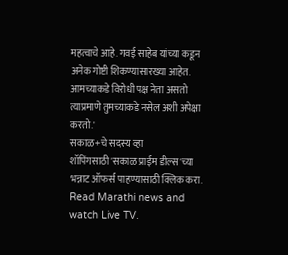महत्वाचे आहे. गवई साहेब यांच्या कडून अनेक गोष्टी शिकण्यासारख्या आहेत. आमच्याकडे विरोधी पक्ष नेता असतो त्याप्रमाणे तुमच्याकडे नसेल अशी अपेक्षा करतो.'
सकाळ+चे सदस्य व्हा
शॉपिंगसाठी 'सकाळ प्राईम डील्स'च्या भन्नाट ऑफर्स पाहण्यासाठी क्लिक करा.
Read Marathi news and watch Live TV.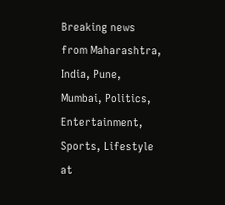Breaking news from Maharashtra, India, Pune, Mumbai, Politics, Entertainment, Sports, Lifestyle at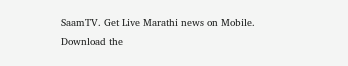SaamTV. Get Live Marathi news on Mobile. Download the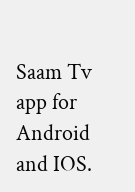Saam Tv app for Android and IOS.